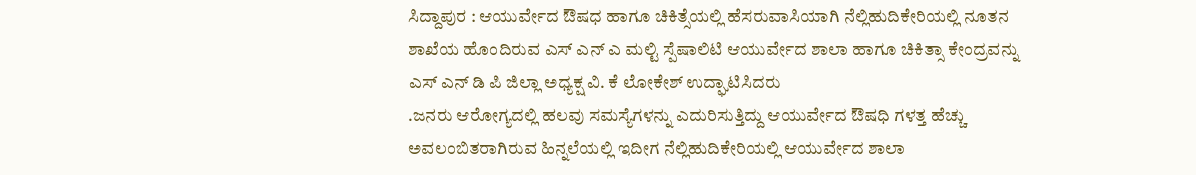ಸಿದ್ದಾಪುರ : ಆಯುರ್ವೇದ ಔಷಧ ಹಾಗೂ ಚಿಕಿತ್ಸೆಯಲ್ಲಿ ಹೆಸರುವಾಸಿಯಾಗಿ ನೆಲ್ಲಿಹುದಿಕೇರಿಯಲ್ಲಿ ನೂತನ ಶಾಖೆಯ ಹೊಂದಿರುವ ಎಸ್ ಎನ್ ಎ ಮಲ್ಟಿ ಸ್ಪೆಷಾಲಿಟಿ ಆಯುರ್ವೇದ ಶಾಲಾ ಹಾಗೂ ಚಿಕಿತ್ಸಾ ಕೇಂದ್ರವನ್ನು ಎಸ್ ಎನ್ ಡಿ ಪಿ ಜಿಲ್ಲಾ ಅಧ್ಯಕ್ಷ ವಿ. ಕೆ ಲೋಕೇಶ್ ಉದ್ಘಾಟಿಸಿದರು
.ಜನರು ಆರೋಗ್ಯದಲ್ಲಿ ಹಲವು ಸಮಸ್ಯೆಗಳನ್ನು ಎದುರಿಸುತ್ತಿದ್ದು ಆಯುರ್ವೇದ ಔಷಧಿ ಗಳತ್ತ ಹೆಚ್ಚು ಅವಲಂಬಿತರಾಗಿರುವ ಹಿನ್ನಲೆಯಲ್ಲಿ ಇದೀಗ ನೆಲ್ಲಿಹುದಿಕೇರಿಯಲ್ಲಿ ಆಯುರ್ವೇದ ಶಾಲಾ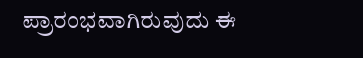ಪ್ರಾರಂಭವಾಗಿರುವುದು ಈ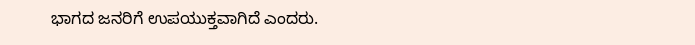ಭಾಗದ ಜನರಿಗೆ ಉಪಯುಕ್ತವಾಗಿದೆ ಎಂದರು.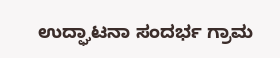ಉದ್ಘಾಟನಾ ಸಂದರ್ಭ ಗ್ರಾಮ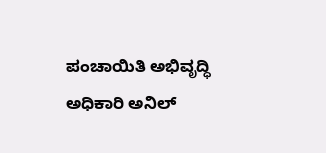ಪಂಚಾಯಿತಿ ಅಭಿವೃದ್ಧಿ ಅಧಿಕಾರಿ ಅನಿಲ್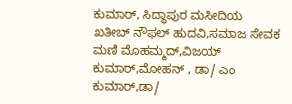ಕುಮಾರ್, ಸಿದ್ಧಾಪುರ ಮಸೀದಿಯ ಖತೀಬ್ ನೌಫಲ್ ಹುದವಿ,ಸಮಾಜ ಸೇವಕ ಮಣಿ ಮೊಹಮ್ಮದ್,ವಿಜಯ್ ಕುಮಾರ್,ಮೋಹನ್ , ಡಾ/ ಎಂ ಕುಮಾರ್,ಡಾ/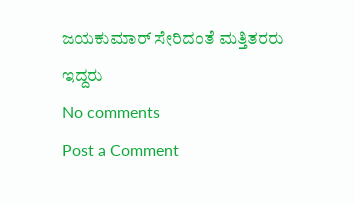ಜಯಕುಮಾರ್ ಸೇರಿದಂತೆ ಮತ್ತಿತರರು ಇದ್ದರು
No comments
Post a Comment